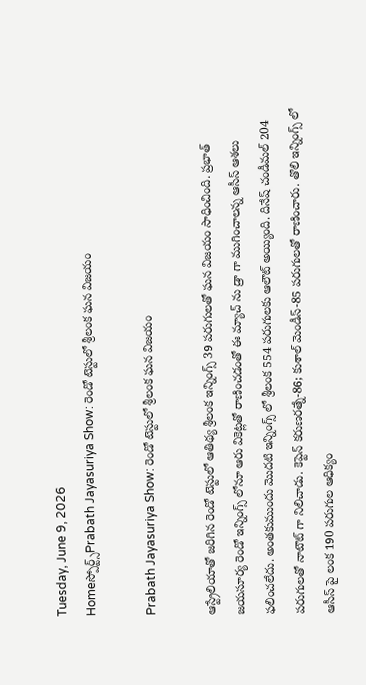Tuesday, June 9, 2026
Homeస్పోర్ట్స్Prabath Jayasuriya Show: రెండో టెస్టులో శ్రీలంక ఘన విజయం

Prabath Jayasuriya Show: రెండో టెస్టులో శ్రీలంక ఘన విజయం

ఆస్ట్రేలియాతో జరిగిన రెండో టెస్టులో ఆతిథ్య శ్రీలంక ఇన్నింగ్స్ 39 పరుగులతో ఘన విజయం సాధించింది. ప్రభాత్ జయసూర్య రెండో ఇన్నింగ్స్ లోనూ ఆరు వికెట్లతో రాణించడంతో ఈ మ్యాచ్ ను డ్రా గా ముగించాలన్న ఆసీస్ ఆశలు ఫలించలేదు. అంతకుముందు మొదటి ఇన్నింగ్స్ లో శ్రీలంక 554 పరుగులకు ఆలౌట్ అయ్యింది. దినేష్ చండీమల్ 204 పరుగులతో నాటౌట్ గా నిలిచాడు. కెప్టెన్ కరుణరత్నే-86; కుశాల్ మెండీస్-85 పరుగులతో రాణించారు. తొలి ఇన్నింగ్స్ లో ఆసీస్ పై లంక 190 పరుగుల ఆధిక్యం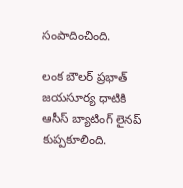సంపాదించింది.

లంక బౌలర్ ప్రభాత్ జయసూర్య ధాటికి ఆసీస్ బ్యాటింగ్ లైనప్ కుప్పకూలింది.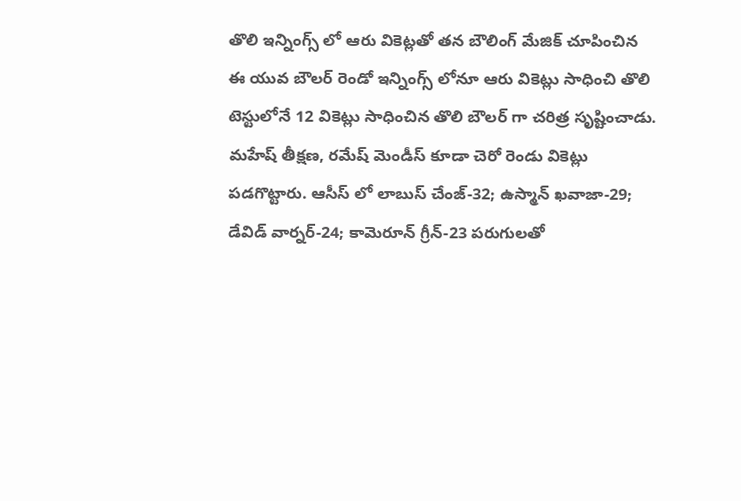తొలి ఇన్నింగ్స్ లో ఆరు వికెట్లతో తన బౌలింగ్ మేజిక్ చూపించిన ఈ యువ బౌలర్ రెండో ఇన్నింగ్స్ లోనూ ఆరు వికెట్లు సాధించి తొలి టెస్టులోనే 12 వికెట్లు సాధించిన తొలి బౌలర్ గా చరిత్ర సృష్టించాడు. మహేష్ తీక్షణ, రమేష్ మెండీస్ కూడా చెరో రెండు వికెట్లు పడగొట్టారు. ఆసీస్ లో లాబుస్ చేంజ్-32; ఉస్మాన్ ఖవాజా-29; డేవిడ్ వార్నర్-24; కామెరూన్ గ్రీన్-23 పరుగులతో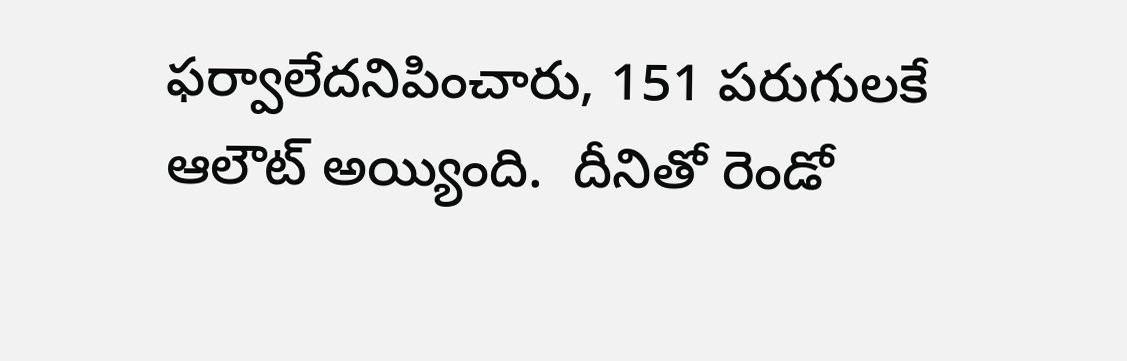ఫర్వాలేదనిపించారు, 151 పరుగులకే ఆలౌట్ అయ్యింది.  దీనితో రెండో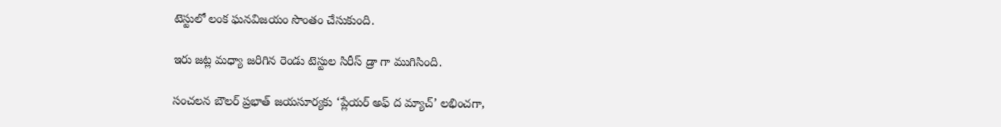టెస్టులో లంక ఘనవిజయం సొంతం చేసుకుంది.

ఇరు జట్ల మధ్యా జరిగిన రెండు టెస్టుల సిరీస్ డ్రా గా ముగిసింది.

సంచలన బౌలర్ ప్రభాత్ జయసూర్యకు ‘ప్లేయర్ అఫ్ ద మ్యాచ్’ లభించగా,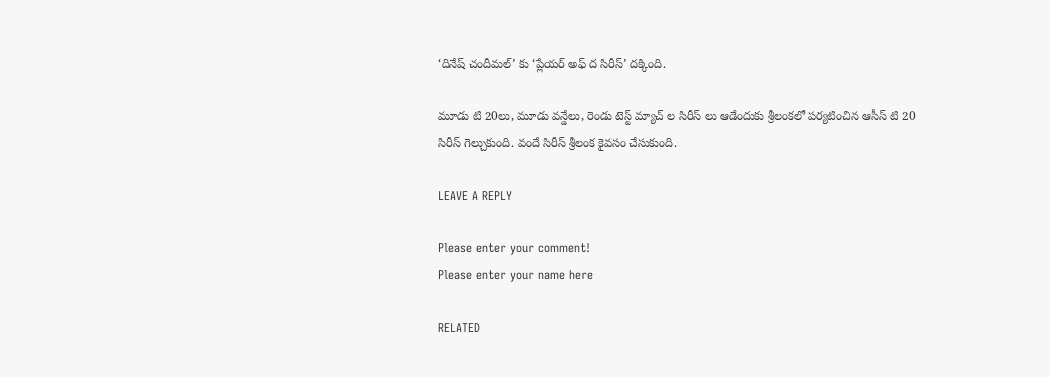‘దినేష్ చందీమల్’ కు ‘ప్లేయర్ అఫ్ ద సిరీస్’ దక్కింది.

మూడు టి 20లు, మూడు వన్డేలు, రెండు టెస్ట్ మ్యాచ్ ల సిరీస్ లు ఆడేందుకు శ్రీలంకలో పర్యటించిన ఆసీస్ టి 20 సిరీస్ గెల్చుకుంది. వందే సిరీస్ శ్రీలంక కైవసం చేసుకుంది.

LEAVE A REPLY

Please enter your comment!
Please enter your name here

RELATED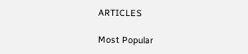ARTICLES

Most Popular